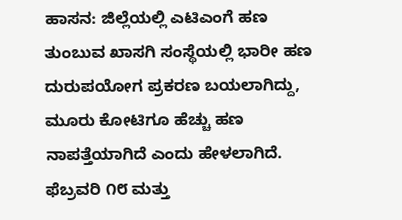ಹಾಸನ: ಜಿಲ್ಲೆಯಲ್ಲಿ ಎಟಿಎಂಗೆ ಹಣ ತುಂಬುವ ಖಾಸಗಿ ಸಂಸ್ಥೆಯಲ್ಲಿ ಭಾರೀ ಹಣ ದುರುಪಯೋಗ ಪ್ರಕರಣ ಬಯಲಾಗಿದ್ದು, ಮೂರು ಕೋಟಿಗೂ ಹೆಚ್ಚು ಹಣ ನಾಪತ್ತೆಯಾಗಿದೆ ಎಂದು ಹೇಳಲಾಗಿದೆ. ಫೆಬ್ರವರಿ ೧೮ ಮತ್ತು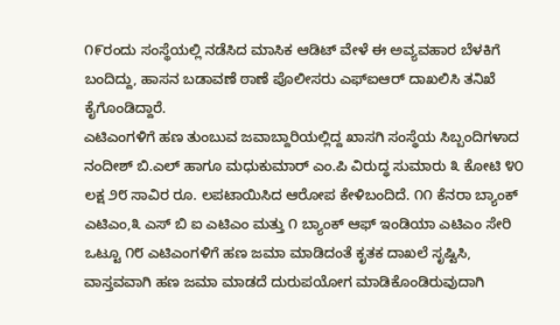೧೯ರಂದು ಸಂಸ್ಥೆಯಲ್ಲಿ ನಡೆಸಿದ ಮಾಸಿಕ ಆಡಿಟ್ ವೇಳೆ ಈ ಅವ್ಯವಹಾರ ಬೆಳಕಿಗೆ ಬಂದಿದ್ದು, ಹಾಸನ ಬಡಾವಣೆ ಠಾಣೆ ಪೊಲೀಸರು ಎಫ್ಐಆರ್ ದಾಖಲಿಸಿ ತನಿಖೆ ಕೈಗೊಂಡಿದ್ದಾರೆ.
ಎಟಿಎಂಗಳಿಗೆ ಹಣ ತುಂಬುವ ಜವಾಬ್ದಾರಿಯಲ್ಲಿದ್ದ ಖಾಸಗಿ ಸಂಸ್ಥೆಯ ಸಿಬ್ಬಂದಿಗಳಾದ ನಂದೀಶ್ ಬಿ.ಎಲ್ ಹಾಗೂ ಮಧುಕುಮಾರ್ ಎಂ.ಪಿ ವಿರುದ್ಧ ಸುಮಾರು ೩ ಕೋಟಿ ೪೦ ಲಕ್ಷ ೨೮ ಸಾವಿರ ರೂ. ಲಪಟಾಯಿಸಿದ ಆರೋಪ ಕೇಳಿಬಂದಿದೆ. ೧೧ ಕೆನರಾ ಬ್ಯಾಂಕ್ ಎಟಿಎಂ,೩ ಎಸ್ ಬಿ ಐ ಎಟಿಎಂ ಮತ್ತು ೧ ಬ್ಯಾಂಕ್ ಆಫ್ ಇಂಡಿಯಾ ಎಟಿಎಂ ಸೇರಿ ಒಟ್ಟೂ ೧೮ ಎಟಿಎಂಗಳಿಗೆ ಹಣ ಜಮಾ ಮಾಡಿದಂತೆ ಕೃತಕ ದಾಖಲೆ ಸೃಷ್ಟಿಸಿ, ವಾಸ್ತವವಾಗಿ ಹಣ ಜಮಾ ಮಾಡದೆ ದುರುಪಯೋಗ ಮಾಡಿಕೊಂಡಿರುವುದಾಗಿ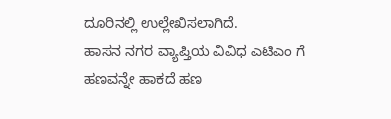ದೂರಿನಲ್ಲಿ ಉಲ್ಲೇಖಿಸಲಾಗಿದೆ.
ಹಾಸನ ನಗರ ವ್ಯಾಪ್ತಿಯ ವಿವಿಧ ಎಟಿಎಂ ಗೆ ಹಣವನ್ನೇ ಹಾಕದೆ ಹಣ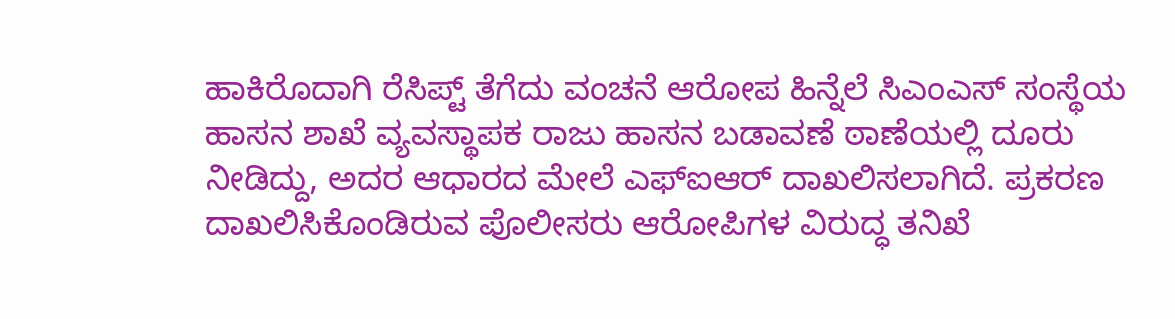ಹಾಕಿರೊದಾಗಿ ರೆಸಿಪ್ಟ್ ತೆಗೆದು ವಂಚನೆ ಆರೋಪ ಹಿನ್ನೆಲೆ ಸಿಎಂಎಸ್ ಸಂಸ್ಥೆಯ ಹಾಸನ ಶಾಖೆ ವ್ಯವಸ್ಥಾಪಕ ರಾಜು ಹಾಸನ ಬಡಾವಣೆ ಠಾಣೆಯಲ್ಲಿ ದೂರು ನೀಡಿದ್ದು, ಅದರ ಆಧಾರದ ಮೇಲೆ ಎಫ್ಐಆರ್ ದಾಖಲಿಸಲಾಗಿದೆ. ಪ್ರಕರಣ ದಾಖಲಿಸಿಕೊಂಡಿರುವ ಪೊಲೀಸರು ಆರೋಪಿಗಳ ವಿರುದ್ಧ ತನಿಖೆ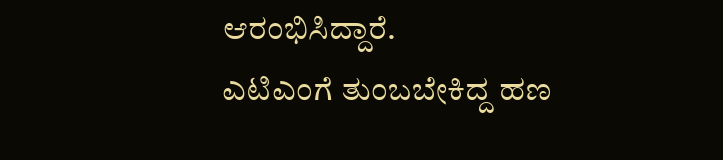ಆರಂಭಿಸಿದ್ದಾರೆ.
ಎಟಿಎಂಗೆ ತುಂಬಬೇಕಿದ್ದ ಹಣ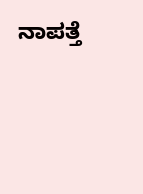ನಾಪತ್ತೆ